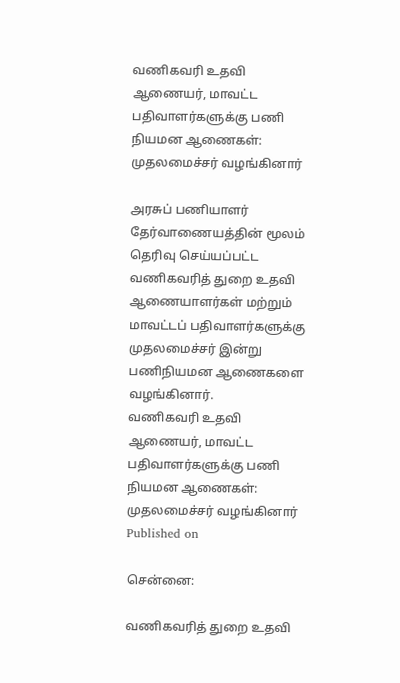வணிகவரி உதவி ஆணையர், மாவட்ட பதிவாளர்களுக்கு பணி நியமன ஆணைகள்: முதலமைச்சர் வழங்கினார்

அரசுப் பணியாளர் தேர்வாணையத்தின் மூலம் தெரிவு செய்யப்பட்ட வணிகவரித் துறை உதவி ஆணையாளர்கள் மற்றும் மாவட்டப் பதிவாளர்களுக்கு முதலமைச்சர் இன்று பணிநியமன ஆணைகளை வழங்கினார்.
வணிகவரி உதவி ஆணையர், மாவட்ட பதிவாளர்களுக்கு பணி நியமன ஆணைகள்: முதலமைச்சர் வழங்கினார்
Published on

சென்னை:

வணிகவரித் துறை உதவி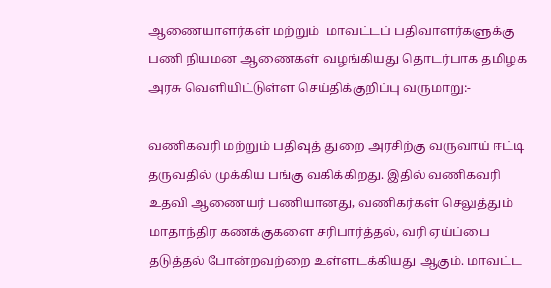ஆணையாளர்கள் மற்றும்  மாவட்டப் பதிவாளர்களுக்கு பணி நியமன ஆணைகள் வழங்கியது தொடர்பாக தமிழக அரசு வெளியிட்டுள்ள செய்திக்குறிப்பு வருமாறு:-

வணிகவரி மற்றும் பதிவுத் துறை அரசிற்கு வருவாய் ஈட்டி தருவதில் முக்கிய பங்கு வகிக்கிறது. இதில் வணிகவரி உதவி ஆணையர் பணியானது, வணிகர்கள் செலுத்தும் மாதாந்திர கணக்குகளை சரிபார்த்தல், வரி ஏய்ப்பை தடுத்தல் போன்றவற்றை உள்ளடக்கியது ஆகும். மாவட்ட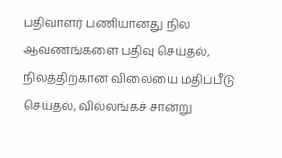பதிவாளர் பணியானது நில ஆவணங்களை பதிவு செய்தல், நிலத்திற்கான விலையை மதிப்பீடு செய்தல், வில்லங்கச் சான்று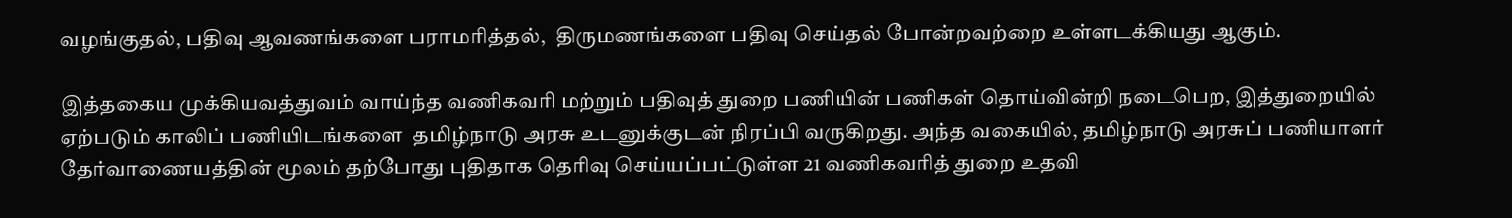வழங்குதல், பதிவு ஆவணங்களை பராமரித்தல்,  திருமணங்களை பதிவு செய்தல் போன்றவற்றை உள்ளடக்கியது ஆகும்.

இத்தகைய முக்கியவத்துவம் வாய்ந்த வணிகவரி மற்றும் பதிவுத் துறை பணியின் பணிகள் தொய்வின்றி நடைபெற, இத்துறையில் ஏற்படும் காலிப் பணியிடங்களை  தமிழ்நாடு அரசு உடனுக்குடன் நிரப்பி வருகிறது. அந்த வகையில், தமிழ்நாடு அரசுப் பணியாளர் தேர்வாணையத்தின் மூலம் தற்போது புதிதாக தெரிவு செய்யப்பட்டுள்ள 21 வணிகவரித் துறை உதவி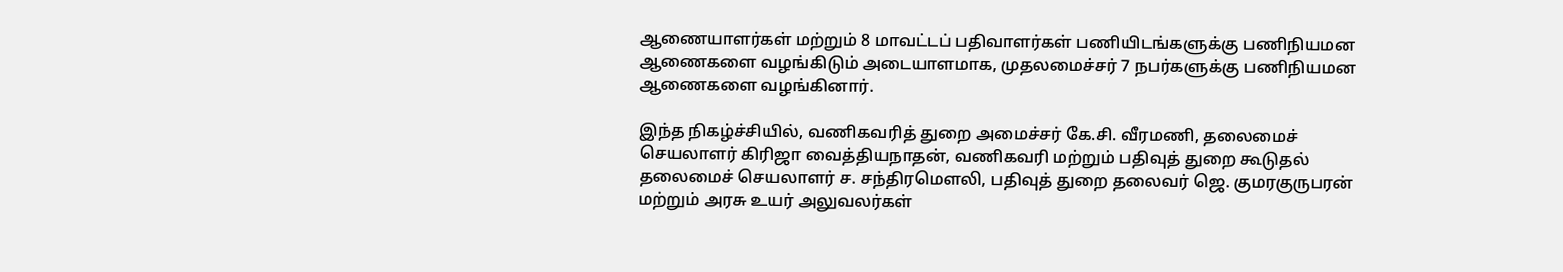ஆணையாளர்கள் மற்றும் 8 மாவட்டப் பதிவாளர்கள் பணியிடங்களுக்கு பணிநியமன ஆணைகளை வழங்கிடும் அடையாளமாக, முதலமைச்சர் 7 நபர்களுக்கு பணிநியமன ஆணைகளை வழங்கினார்.

இந்த நிகழ்ச்சியில், வணிகவரித் துறை அமைச்சர் கே.சி. வீரமணி, தலைமைச் செயலாளர் கிரிஜா வைத்தியநாதன், வணிகவரி மற்றும் பதிவுத் துறை கூடுதல் தலைமைச் செயலாளர் ச. சந்திரமௌலி, பதிவுத் துறை தலைவர் ஜெ. குமரகுருபரன் மற்றும் அரசு உயர் அலுவலர்கள்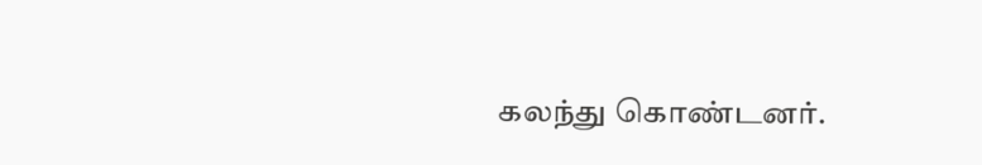கலந்து கொண்டனர்.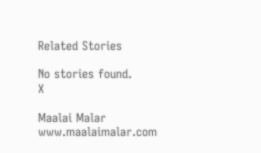Related Stories

No stories found.
X

Maalai Malar
www.maalaimalar.com